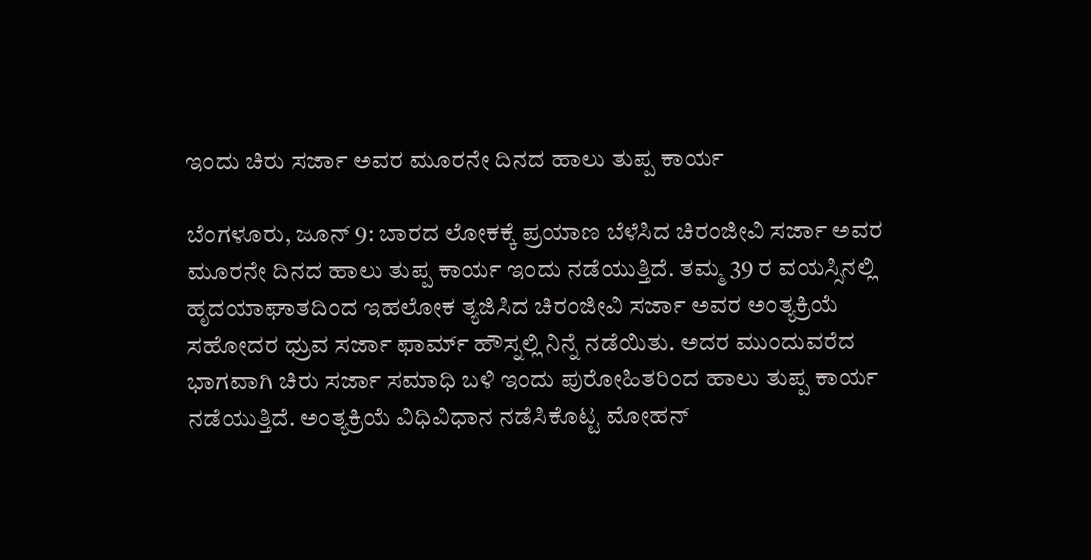ಇಂದು ಚಿರು ಸರ್ಜಾ ಅವರ ಮೂರನೇ ದಿನದ ಹಾಲು ತುಪ್ಪ ಕಾರ್ಯ

ಬೆಂಗಳೂರು, ಜೂನ್ 9: ಬಾರದ ಲೋಕಕ್ಕೆ ಪ್ರಯಾಣ ಬೆಳೆಸಿದ ಚಿರಂಜೀವಿ ಸರ್ಜಾ ಅವರ ಮೂರನೇ ದಿನದ ಹಾಲು ತುಪ್ಪ ಕಾರ್ಯ ಇಂದು ನಡೆಯುತ್ತಿದೆ. ತಮ್ಮ 39 ರ ವಯಸ್ಸಿನಲ್ಲಿ ಹೃದಯಾಘಾತದಿಂದ ಇಹಲೋಕ ತ್ಯಜಿಸಿದ ಚಿರಂಜೀವಿ ಸರ್ಜಾ ಅವರ ಅಂತ್ಯಕ್ರಿಯೆ ಸಹೋದರ ಧ್ರುವ ಸರ್ಜಾ ಫಾರ್ಮ್ ಹೌಸ್ನಲ್ಲಿ ನಿನ್ನೆ ನಡೆಯಿತು. ಅದರ ಮುಂದುವರೆದ ಭಾಗವಾಗಿ ಚಿರು ಸರ್ಜಾ ಸಮಾಧಿ ಬಳಿ ಇಂದು ಪುರೋಹಿತರಿಂದ ಹಾಲು ತುಪ್ಪ ಕಾರ್ಯ ನಡೆಯುತ್ತಿದೆ. ಅಂತ್ಯಕ್ರಿಯೆ ವಿಧಿವಿಧಾನ ನಡೆಸಿಕೊಟ್ಟ ಮೋಹನ್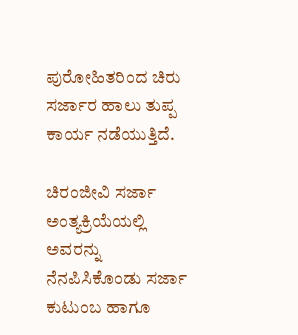ಪುರೋಹಿತರಿಂದ ಚಿರು ಸರ್ಜಾರ ಹಾಲು ತುಪ್ಪ ಕಾರ್ಯ ನಡೆಯುತ್ತಿದೆ.

ಚಿರಂಜೀವಿ ಸರ್ಜಾ ಅಂತ್ಯಕ್ರಿಯೆಯಲ್ಲಿ ಅವರನ್ನು ನೆನಪಿಸಿಕೊಂಡು ಸರ್ಜಾ ಕುಟುಂಬ ಹಾಗೂ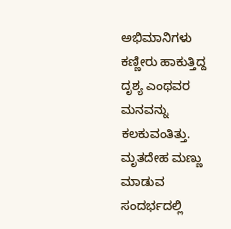ಅಭಿಮಾನಿಗಳು ಕಣ್ಣೀರು ಹಾಕುತ್ತಿದ್ದ ದೃಶ್ಯ ಎಂಥವರ ಮನವನ್ನು ಕಲಕುವಂತಿತ್ತು. ಮೃತದೇಹ ಮಣ್ಣು ಮಾಡುವ ಸಂದರ್ಭದಲ್ಲಿ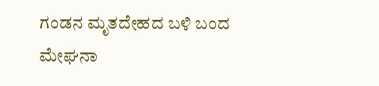ಗಂಡನ ಮೃತದೇಹದ ಬಳಿ ಬಂದ ಮೇಘನಾ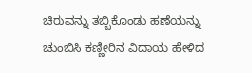ಚಿರುವನ್ನು ತಬ್ಬಿಕೊಂಡು ಹಣೆಯನ್ನು ಚುಂಬಿಸಿ ಕಣ್ಣೀರಿನ ವಿದಾಯ ಹೇಳಿದ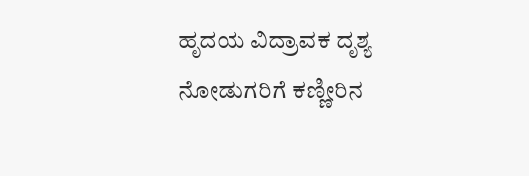ಹೃದಯ ವಿದ್ರಾವಕ ದೃಶ್ಯ ನೋಡುಗರಿಗೆ ಕಣ್ಣೀರಿನ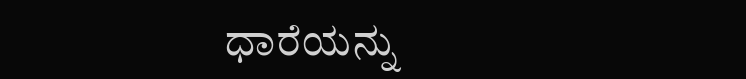ಧಾರೆಯನ್ನು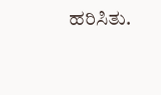ಹರಿಸಿತು.